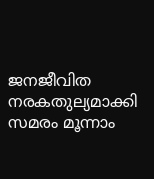ജനജീവിത നരകതുല്യമാക്കി സമരം മൂന്നാം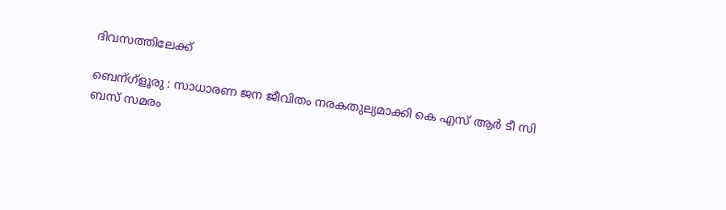ദിവസത്തിലേക്ക്

ബെന്ഗ്ളൂരു : സാധാരണ ജന ജീവിതം നരകതുല്യമാക്കി കെ എസ് ആര്‍ ടീ സി ബസ്‌ സമരം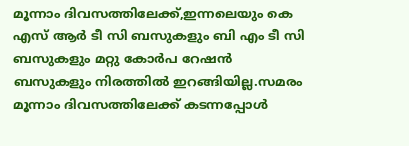മൂന്നാം ദിവസത്തിലേക്ക്,ഇന്നലെയും കെ എസ് ആര്‍ ടീ സി ബസുകളും ബി എം ടീ സി ബസുകളും മറ്റു കോര്‍പ റേഷന്‍ ബസുകളും നിരത്തില്‍ ഇറങ്ങിയില്ല.സമരം മൂന്നാം ദിവസത്തിലേക്ക് കടന്നപ്പോള്‍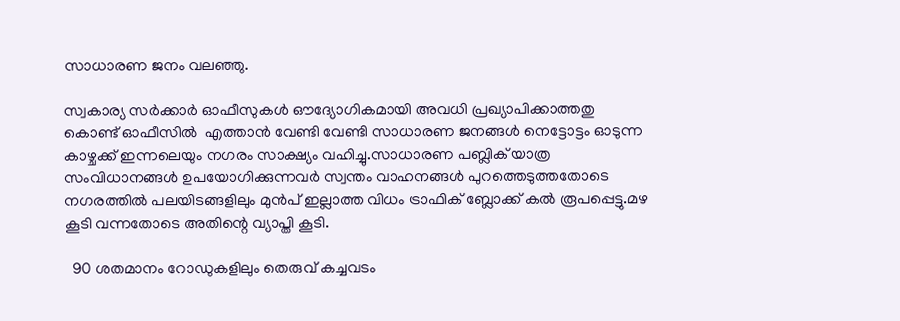സാധാരണ ജനം വലഞ്ഞു.

സ്വകാര്യ സര്‍ക്കാര്‍ ഓഫീസുകള്‍ ഔദ്യോഗികമായി അവധി പ്രഖ്യാപിക്കാത്തതു കൊണ്ട് ഓഫീസില്‍  എത്താന്‍ വേണ്ടി വേണ്ടി സാധാരണ ജനങ്ങള്‍ നെട്ടോട്ടം ഓടുന്ന കാഴ്ചക്ക് ഇന്നലെയും നഗരം സാക്ഷ്യം വഹിച്ചു.സാധാരണ പബ്ലിക്‌ യാത്ര സംവിധാനങ്ങള്‍ ഉപയോഗിക്കുന്നവര്‍ സ്വന്തം വാഹനങ്ങള്‍ പുറത്തെടുത്തതോടെ നഗരത്തില്‍ പലയിടങ്ങളിലും മുന്‍പ് ഇല്ലാത്ത വിധം ട്രാഫിക്‌ ബ്ലോക്ക് കല്‍ രൂപപ്പെട്ടു.മഴ കൂടി വന്നതോടെ അതിന്റെ വ്യാപ്തി കൂടി.

  90 ശതമാനം റോഡുകളിലും തെരുവ് കച്ചവടം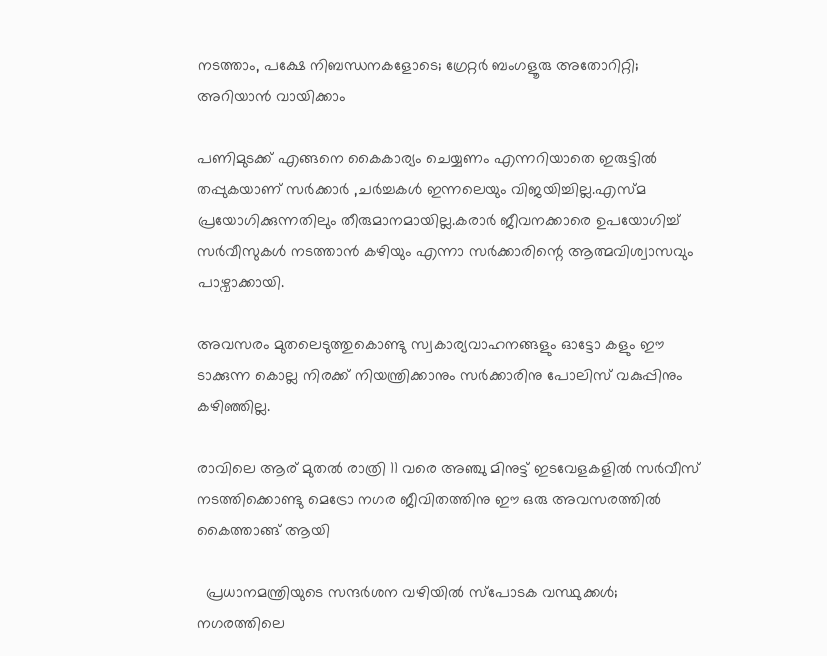നടത്താം, പക്ഷേ നിബന്ധനകളോടെ; ഗ്രേറ്റർ ബംഗളൂരു അതോറിറ്റി; അറിയാൻ വായിക്കാം

പണിമുടക്ക് എങ്ങനെ കൈകാര്യം ചെയ്യണം എന്നറിയാതെ ഇരുട്ടില്‍ തപ്പുകയാണ്‌ സര്‍ക്കാര്‍ ,ചര്‍ച്ചകള്‍ ഇന്നലെയും വിജയിച്ചില്ല.എസ്മ പ്രയോഗിക്കുന്നതിലും തീരുമാനമായില്ല.കരാര്‍ ജീവനക്കാരെ ഉപയോഗിച്ച് സര്‍വീസുകള്‍ നടത്താന്‍ കഴിയും എന്നാ സര്‍ക്കാരിന്റെ ആത്മവിശ്വാസവും പാഴ്വാക്കായി.

അവസരം മുതലെടുത്തുകൊണ്ടു സ്വകാര്യവാഹനങ്ങളും ഓട്ടോ കളും ഈ ടാക്കുന്ന കൊല്ല നിരക്ക് നിയന്ത്രിക്കാനും സര്‍ക്കാരിനു പോലിസ് വകുപ്പിനും കഴിഞ്ഞില്ല.

രാവിലെ ആര് മുതല്‍ രാത്രി 11 വരെ അഞ്ചു മിനുട്ട് ഇടവേളകളില്‍ സര്‍വീസ് നടത്തിക്കൊണ്ടു മെട്രോ നഗര ജീവിതത്തിനു ഈ ഒരു അവസരത്തില്‍ കൈത്താങ്ങ്‌ ആയി

  പ്രധാനമന്ത്രിയുടെ സന്ദർശന വഴിയിൽ സ്പോടക വസ്ഥുക്കൾ; നഗരത്തിലെ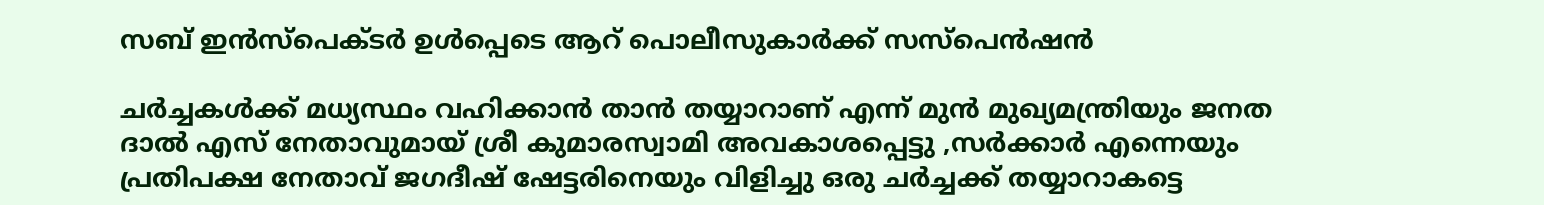സബ് ഇൻസ്പെക്ടർ ഉൾപ്പെടെ ആറ് പൊലീസുകാർക്ക് സസ്‌പെൻഷൻ

ചര്‍ച്ചകള്‍ക്ക് മധ്യസ്ഥം വഹിക്കാന്‍ താന്‍ തയ്യാറാണ് എന്ന് മുന്‍ മുഖ്യമന്ത്രിയും ജനത ദാല്‍ എസ് നേതാവുമായ് ശ്രീ കുമാരസ്വാമി അവകാശപ്പെട്ടു ,സര്‍ക്കാര്‍ എന്നെയും പ്രതിപക്ഷ നേതാവ് ജഗദീഷ് ഷേട്ടരിനെയും വിളിച്ചു ഒരു ചര്‍ച്ചക്ക് തയ്യാറാകട്ടെ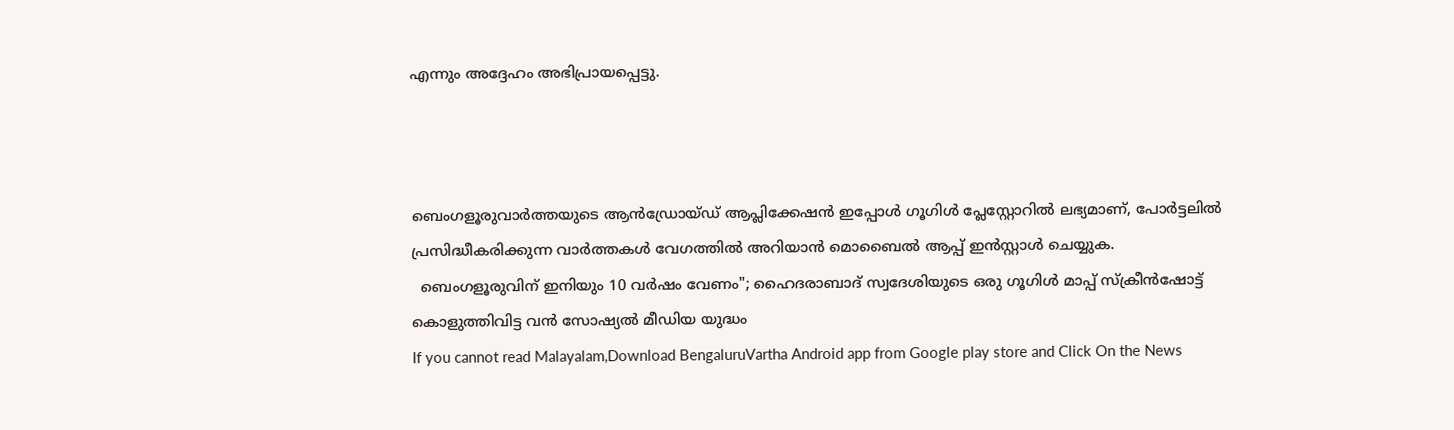എന്നും അദ്ദേഹം അഭിപ്രായപ്പെട്ടു.



ബെംഗളൂരുവാർത്തയുടെ ആൻഡ്രോയ്ഡ് ആപ്ലിക്കേഷൻ ഇപ്പോൾ ഗൂഗിൾ പ്ലേസ്റ്റോറിൽ ലഭ്യമാണ്, പോർട്ടലിൽ പ്രസിദ്ധീകരിക്കുന്ന വാർത്തകൾ വേഗത്തിൽ അറിയാൻ മൊബൈൽ ആപ്പ് ഇൻസ്റ്റാൾ ചെയ്യുക.
  ബെംഗളൂരുവിന് ഇനിയും 10 വർഷം വേണം"; ഹൈദരാബാദ് സ്വദേശിയുടെ ഒരു ഗൂഗിൾ മാപ്പ് സ്ക്രീൻഷോട്ട് കൊളുത്തിവിട്ട വൻ സോഷ്യൽ മീഡിയ യുദ്ധം
If you cannot read Malayalam,Download BengaluruVartha Android app from Google play store and Click On the News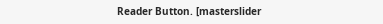Reader Button. [masterslider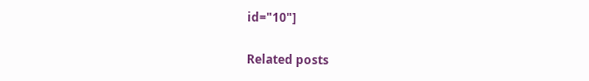id="10"]

Related posts